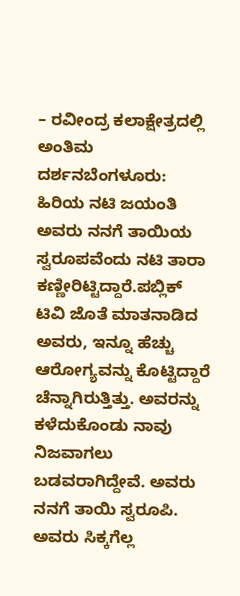– ರವೀಂದ್ರ ಕಲಾಕ್ಷೇತ್ರದಲ್ಲಿ ಅಂತಿಮ ದರ್ಶನಬೆಂಗಳೂರು: ಹಿರಿಯ ನಟಿ ಜಯಂತಿ ಅವರು ನನಗೆ ತಾಯಿಯ ಸ್ವರೂಪವೆಂದು ನಟಿ ತಾರಾ ಕಣ್ಣೀರಿಟ್ಟಿದ್ದಾರೆ.ಪಬ್ಲಿಕ್ ಟಿವಿ ಜೊತೆ ಮಾತನಾಡಿದ ಅವರು, ಇನ್ನೂ ಹೆಚ್ಚು ಆರೋಗ್ಯವನ್ನು ಕೊಟ್ಟಿದ್ದಾರೆ ಚೆನ್ನಾಗಿರುತ್ತಿತ್ತು. ಅವರನ್ನು ಕಳೆದುಕೊಂಡು ನಾವು ನಿಜವಾಗಲು ಬಡವರಾಗಿದ್ದೇವೆ. ಅವರು ನನಗೆ ತಾಯಿ ಸ್ವರೂಪಿ. ಅವರು ಸಿಕ್ಕಗೆಲ್ಲ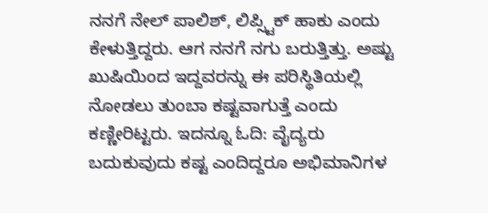ನನಗೆ ನೇಲ್ ಪಾಲಿಶ್, ಲಿಪ್ಸ್ಟಿಕ್ ಹಾಕು ಎಂದು ಕೇಳುತ್ತಿದ್ದರು. ಆಗ ನನಗೆ ನಗು ಬರುತ್ತಿತ್ತು. ಅಷ್ಟು ಖುಷಿಯಿಂದ ಇದ್ದವರನ್ನು ಈ ಪರಿಸ್ಥಿತಿಯಲ್ಲಿ ನೋಡಲು ತುಂಬಾ ಕಷ್ಟವಾಗುತ್ತೆ ಎಂದು ಕಣ್ಣೀರಿಟ್ಟರು. ಇದನ್ನೂ ಓದಿ: ವೈದ್ಯರು ಬದುಕುವುದು ಕಷ್ಟ ಎಂದಿದ್ದರೂ ಅಭಿಮಾನಿಗಳ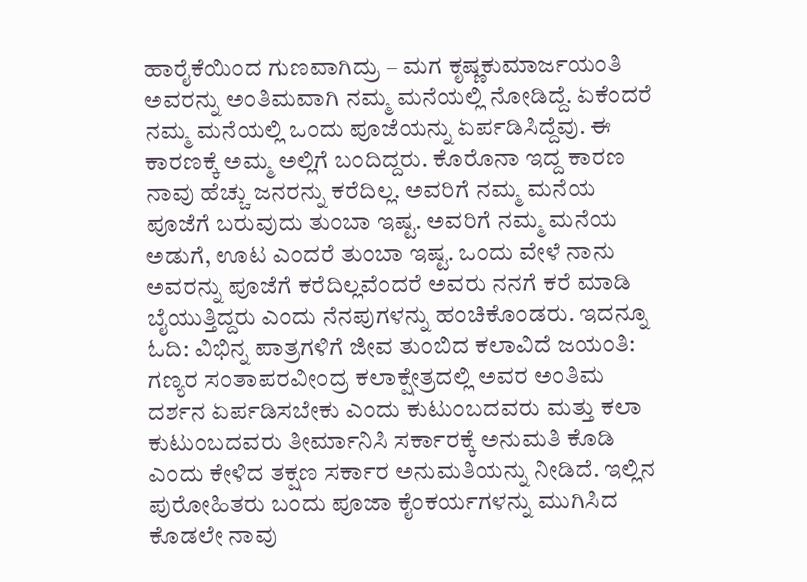ಹಾರೈಕೆಯಿಂದ ಗುಣವಾಗಿದ್ರು – ಮಗ ಕೃಷ್ಣಕುಮಾರ್ಜಯಂತಿ ಅವರನ್ನು ಅಂತಿಮವಾಗಿ ನಮ್ಮ ಮನೆಯಲ್ಲಿ ನೋಡಿದ್ದೆ. ಏಕೆಂದರೆ ನಮ್ಮ ಮನೆಯಲ್ಲಿ ಒಂದು ಪೂಜೆಯನ್ನು ಏರ್ಪಡಿಸಿದ್ದೆವು. ಈ ಕಾರಣಕ್ಕೆ ಅಮ್ಮ ಅಲ್ಲಿಗೆ ಬಂದಿದ್ದರು. ಕೊರೊನಾ ಇದ್ದ ಕಾರಣ ನಾವು ಹೆಚ್ಚು ಜನರನ್ನು ಕರೆದಿಲ್ಲ. ಅವರಿಗೆ ನಮ್ಮ ಮನೆಯ ಪೂಜೆಗೆ ಬರುವುದು ತುಂಬಾ ಇಷ್ಟ. ಅವರಿಗೆ ನಮ್ಮ ಮನೆಯ ಅಡುಗೆ, ಊಟ ಎಂದರೆ ತುಂಬಾ ಇಷ್ಟ. ಒಂದು ವೇಳೆ ನಾನು ಅವರನ್ನು ಪೂಜೆಗೆ ಕರೆದಿಲ್ಲವೆಂದರೆ ಅವರು ನನಗೆ ಕರೆ ಮಾಡಿ ಬೈಯುತ್ತಿದ್ದರು ಎಂದು ನೆನಪುಗಳನ್ನು ಹಂಚಿಕೊಂಡರು. ಇದನ್ನೂ ಓದಿ: ವಿಭಿನ್ನ ಪಾತ್ರಗಳಿಗೆ ಜೀವ ತುಂಬಿದ ಕಲಾವಿದೆ ಜಯಂತಿ: ಗಣ್ಯರ ಸಂತಾಪರವೀಂದ್ರ ಕಲಾಕ್ಷೇತ್ರದಲ್ಲಿ ಅವರ ಅಂತಿಮ ದರ್ಶನ ಏರ್ಪಡಿಸಬೇಕು ಎಂದು ಕುಟುಂಬದವರು ಮತ್ತು ಕಲಾ ಕುಟುಂಬದವರು ತೀರ್ಮಾನಿಸಿ ಸರ್ಕಾರಕ್ಕೆ ಅನುಮತಿ ಕೊಡಿ ಎಂದು ಕೇಳಿದ ತಕ್ಷಣ ಸರ್ಕಾರ ಅನುಮತಿಯನ್ನು ನೀಡಿದೆ. ಇಲ್ಲಿನ ಪುರೋಹಿತರು ಬಂದು ಪೂಜಾ ಕೈಂಕರ್ಯಗಳನ್ನು ಮುಗಿಸಿದ ಕೊಡಲೇ ನಾವು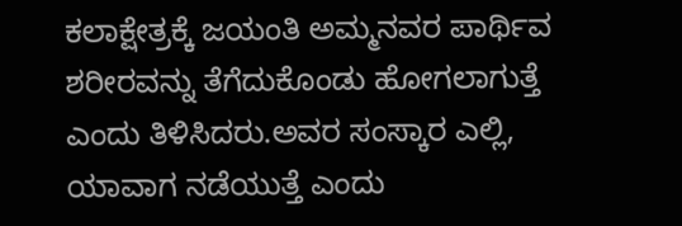ಕಲಾಕ್ಷೇತ್ರಕ್ಕೆ ಜಯಂತಿ ಅಮ್ಮನವರ ಪಾರ್ಥಿವ ಶರೀರವನ್ನು ತೆಗೆದುಕೊಂಡು ಹೋಗಲಾಗುತ್ತೆ ಎಂದು ತಿಳಿಸಿದರು.ಅವರ ಸಂಸ್ಕಾರ ಎಲ್ಲಿ, ಯಾವಾಗ ನಡೆಯುತ್ತೆ ಎಂದು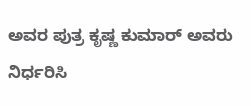ಅವರ ಪುತ್ರ ಕೃಷ್ಣ ಕುಮಾರ್ ಅವರು ನಿರ್ಧರಿಸಿ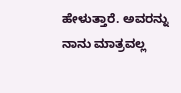ಹೇಳುತ್ತಾರೆ. ಅವರನ್ನು ನಾನು ಮಾತ್ರವಲ್ಲ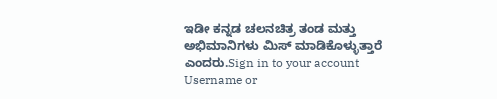ಇಡೀ ಕನ್ನಡ ಚಲನಚಿತ್ರ ತಂಡ ಮತ್ತು ಅಭಿಮಾನಿಗಳು ಮಿಸ್ ಮಾಡಿಕೊಳ್ಳುತ್ತಾರೆ ಎಂದರು.Sign in to your account
Username or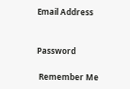Email Address


Password

 Remember Me